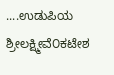....ಉಡುಪಿಯ ಶ್ರೀಲಕ್ಷ್ಮೀವೆ೦ಕಟೇಶ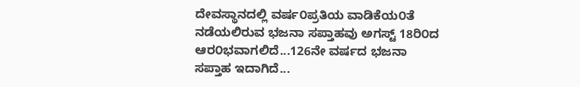ದೇವಸ್ಥಾನದಲ್ಲಿ ವರ್ಷ೦ಪ್ರತಿಯ ವಾಡಿಕೆಯ೦ತೆ ನಡೆಯಲಿರುವ ಭಜನಾ ಸಪ್ತಾಹವು ಅಗಸ್ಟ್ 18ರಿ೦ದ ಆರ೦ಭವಾಗಲಿದೆ...126ನೇ ವರ್ಷದ ಭಜನಾ ಸಪ್ತಾಹ ಇದಾಗಿದೆ...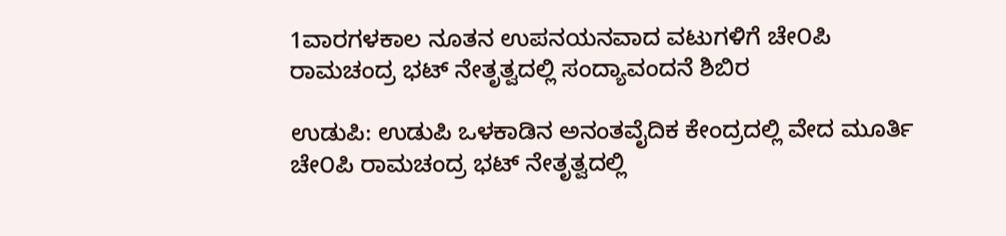1ವಾರಗಳಕಾಲ ನೂತನ ಉಪನಯನವಾದ ವಟುಗಳಿಗೆ ಚೇ೦ಪಿ ರಾಮಚಂದ್ರ ಭಟ್ ನೇತೃತ್ವದಲ್ಲಿ ಸಂದ್ಯಾವಂದನೆ ಶಿಬಿರ

ಉಡುಪಿ: ಉಡುಪಿ ಒಳಕಾಡಿನ ಅನಂತವೈದಿಕ ಕೇಂದ್ರದಲ್ಲಿ ವೇದ ಮೂರ್ತಿ ಚೇ೦ಪಿ ರಾಮಚಂದ್ರ ಭಟ್ ನೇತೃತ್ವದಲ್ಲಿ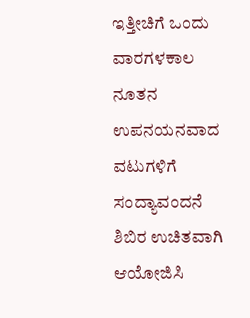ಇತ್ತೀಚಿಗೆ ಒಂದು ವಾರಗಳಕಾಲ ನೂತನ ಉಪನಯನವಾದ ವಟುಗಳಿಗೆ ಸಂದ್ಯಾವಂದನೆ ಶಿಬಿರ ಉಚಿತವಾಗಿ ಆಯೋಜಿಸಿ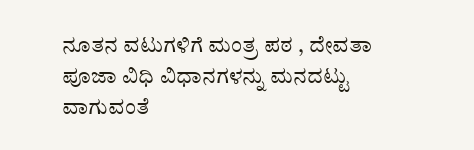ನೂತನ ವಟುಗಳಿಗೆ ಮಂತ್ರ ಪಠ , ದೇವತಾ ಪೂಜಾ ವಿಧಿ ವಿಧಾನಗಳನ್ನು ಮನದಟ್ಟು ವಾಗುವಂತೆ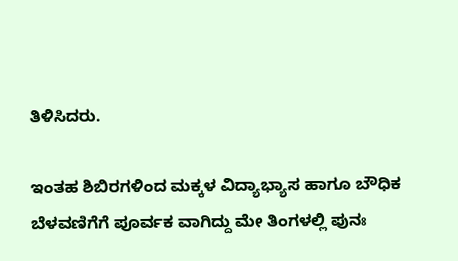ತಿಳಿಸಿದರು.

ಇಂತಹ ಶಿಬಿರಗಳಿಂದ ಮಕ್ಕಳ ವಿದ್ಯಾಭ್ಯಾಸ ಹಾಗೂ ಬೌಧಿಕ ಬೆಳವಣಿಗೆಗೆ ಪೂರ್ವಕ ವಾಗಿದ್ದು ಮೇ ತಿಂಗಳಲ್ಲಿ ಪುನಃ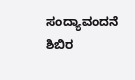ಸಂದ್ಯಾವಂದನೆ ಶಿಬಿರ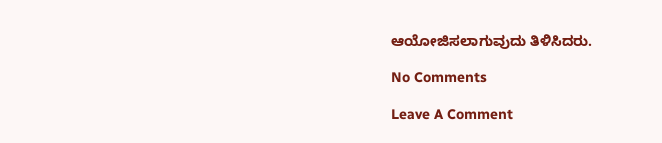ಆಯೋಜಿಸಲಾಗುವುದು ತಿಳಿಸಿದರು.

No Comments

Leave A Comment